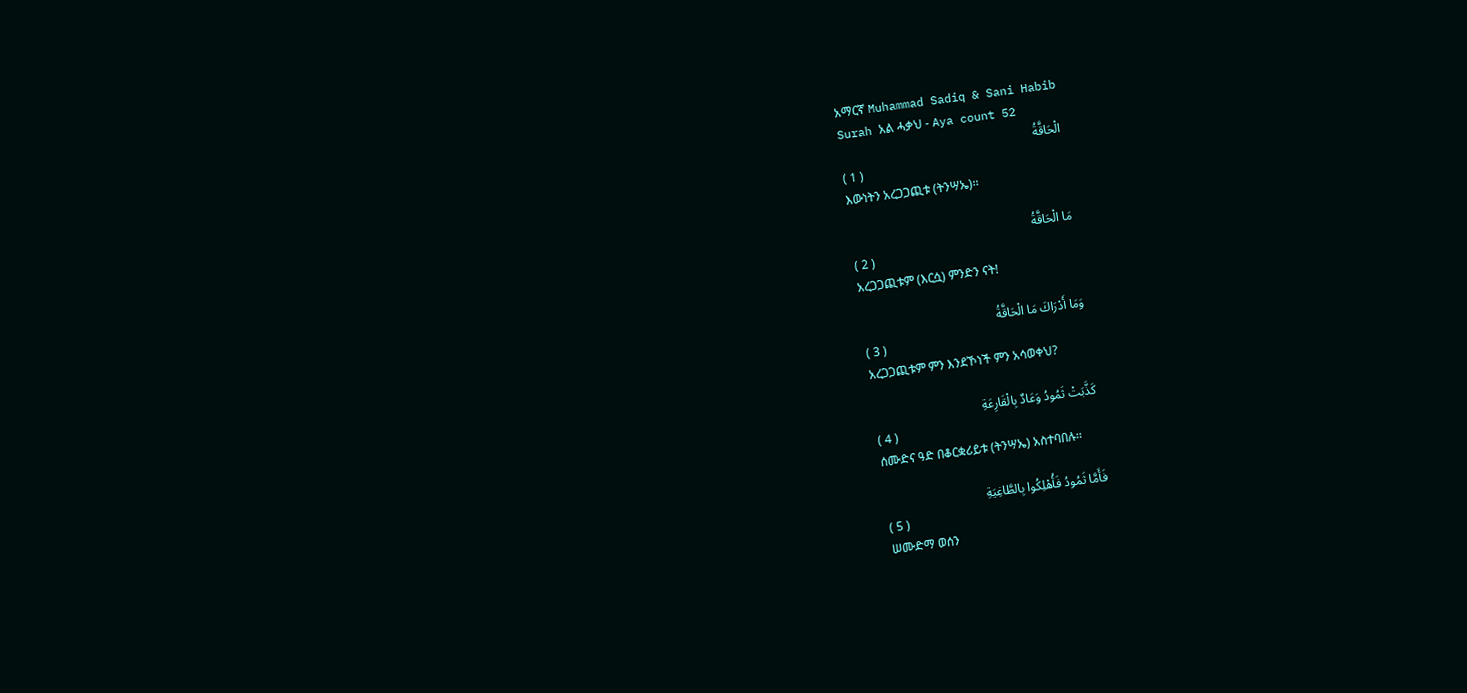አማርኛ Muhammad Sadiq & Sani Habib
Surah አል ሓቃህ - Aya count 52
الْحَاقَّةُ
( 1 )
እውነትን አረጋጋጪቱ (ትንሣኤ)፡፡

مَا الْحَاقَّةُ
( 2 )
አረጋጋጪቱም (እርሷ) ምንድን ናት!

وَمَا أَدْرَاكَ مَا الْحَاقَّةُ
( 3 )
አረጋጋጪቱም ምን እንደኾነች ምን አሳወቀህ?

كَذَّبَتْ ثَمُودُ وَعَادٌ بِالْقَارِعَةِ
( 4 )
ሰሙድና ዓድ በቆርቋሪይቱ (ትንሣኤ) አስተባበሉ፡፡

فَأَمَّا ثَمُودُ فَأُهْلِكُوا بِالطَّاغِيَةِ
( 5 )
ሠሙድማ ወሰን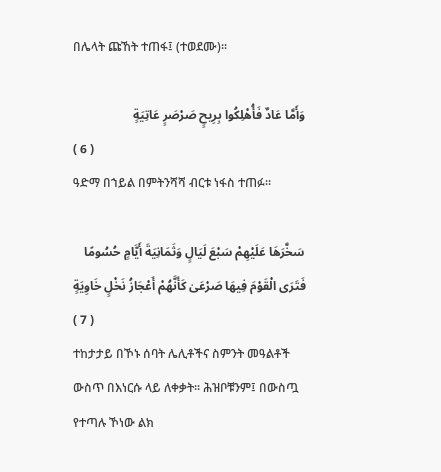በሌላት ጩኸት ተጠፋ፤ (ተወደሙ)፡፡

وَأَمَّا عَادٌ فَأُهْلِكُوا بِرِيحٍ صَرْصَرٍ عَاتِيَةٍ
( 6 )
ዓድማ በኀይል በምትንሻሻ ብርቱ ነፋስ ተጠፉ፡፡

سَخَّرَهَا عَلَيْهِمْ سَبْعَ لَيَالٍ وَثَمَانِيَةَ أَيَّامٍ حُسُومًا فَتَرَى الْقَوْمَ فِيهَا صَرْعَىٰ كَأَنَّهُمْ أَعْجَازُ نَخْلٍ خَاوِيَةٍ
( 7 )
ተከታታይ በኾኑ ሰባት ሌሊቶችና ስምንት መዓልቶች ውስጥ በእነርሱ ላይ ለቀቃት፡፡ ሕዝቦቹንም፤ በውስጧ የተጣሉ ኾነው ልክ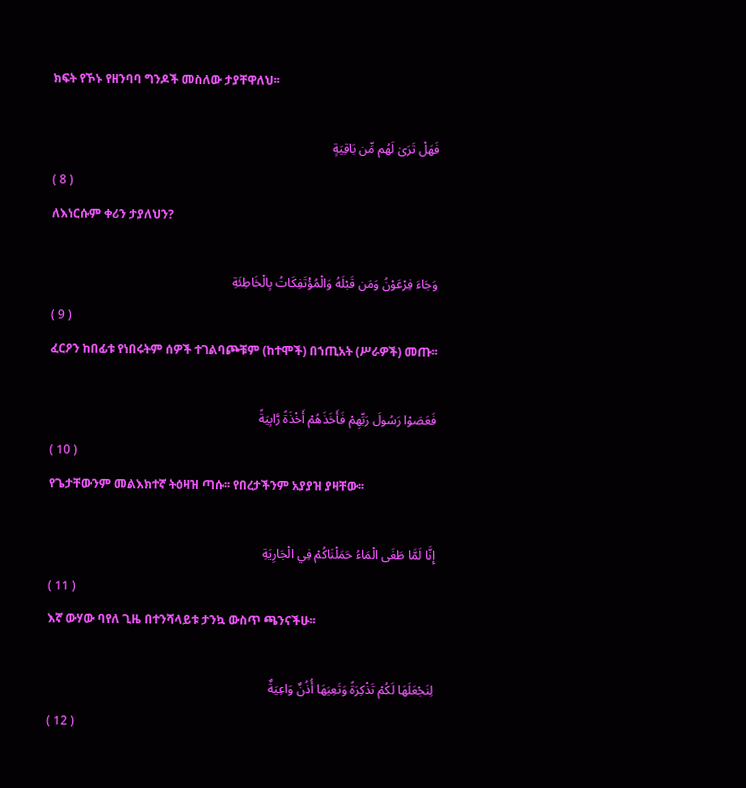ክፍት የኾኑ የዘንባባ ግንዶች መስለው ታያቸዋለህ፡፡

فَهَلْ تَرَىٰ لَهُم مِّن بَاقِيَةٍ
( 8 )
ለእነርሱም ቀሪን ታያለህን?

وَجَاءَ فِرْعَوْنُ وَمَن قَبْلَهُ وَالْمُؤْتَفِكَاتُ بِالْخَاطِئَةِ
( 9 )
ፈርዖን ከበፊቱ የነበሩትም ሰዎች ተገልባጮቹም (ከተሞች) በኀጢአት (ሥራዎች) መጡ፡፡

فَعَصَوْا رَسُولَ رَبِّهِمْ فَأَخَذَهُمْ أَخْذَةً رَّابِيَةً
( 10 )
የጌታቸውንም መልእክተኛ ትዕዛዝ ጣሱ፡፡ የበረታችንም አያያዝ ያዛቸው፡፡

إِنَّا لَمَّا طَغَى الْمَاءُ حَمَلْنَاكُمْ فِي الْجَارِيَةِ
( 11 )
እኛ ውሃው ባየለ ጊዜ በተንሻላይቱ ታንኳ ውስጥ ጫንናችሁ፡፡

لِنَجْعَلَهَا لَكُمْ تَذْكِرَةً وَتَعِيَهَا أُذُنٌ وَاعِيَةٌ
( 12 )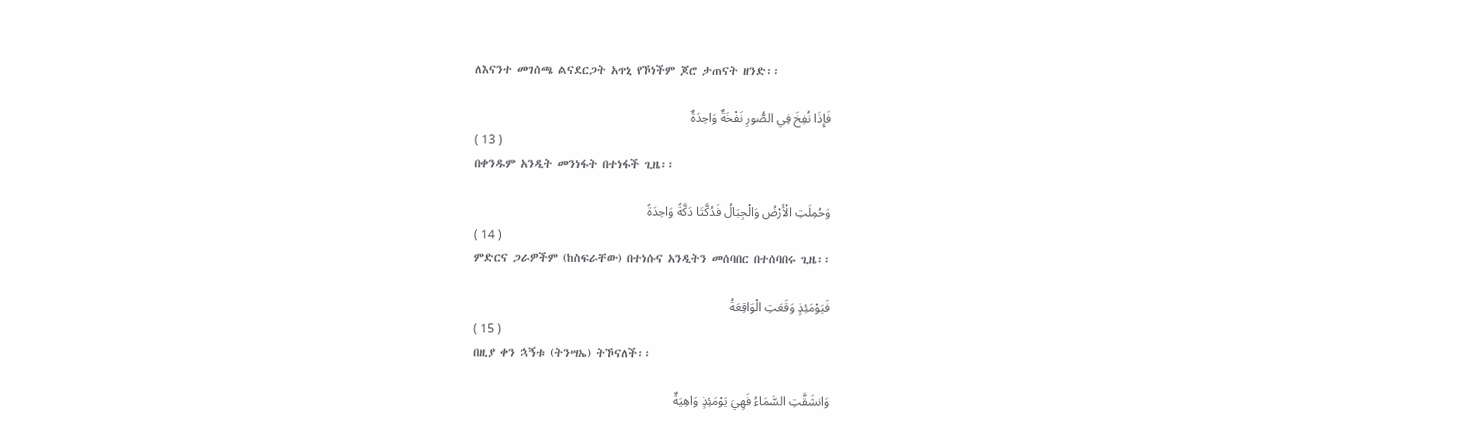ለእናንተ መገሰጫ ልናደርጋት አጥኒ የኾነችም ጆሮ ታጠናት ዘንድ፡፡

فَإِذَا نُفِخَ فِي الصُّورِ نَفْخَةٌ وَاحِدَةٌ
( 13 )
በቀንዱም አንዲት መንነፋት በተነፋች ጊዜ፡፡

وَحُمِلَتِ الْأَرْضُ وَالْجِبَالُ فَدُكَّتَا دَكَّةً وَاحِدَةً
( 14 )
ምድርና ጋራዎችም (ከስፍራቸው) በተነሱና አንዲትን መሰባበር በተሰባበሩ ጊዜ፡፡

فَيَوْمَئِذٍ وَقَعَتِ الْوَاقِعَةُ
( 15 )
በዚያ ቀን ኋኝቱ (ትንሣኤ) ትኾናለች፡፡

وَانشَقَّتِ السَّمَاءُ فَهِيَ يَوْمَئِذٍ وَاهِيَةٌ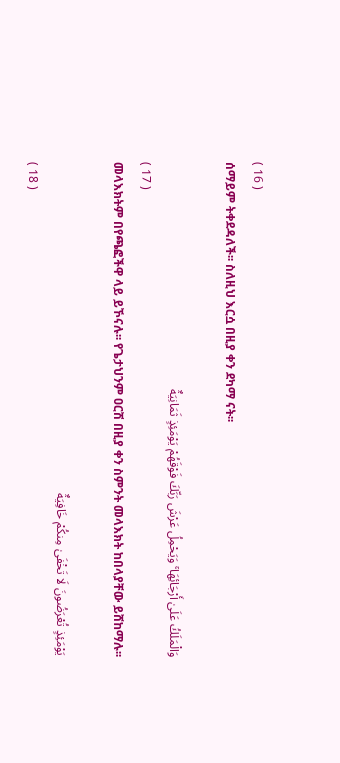( 16 )
ሰማይም ትቀደዳለች፡፡ ስለዚህ እርሷ በዚያ ቀን ደካማ ናት፡፡

وَالْمَلَكُ عَلَىٰ أَرْجَائِهَا ۚ وَيَحْمِلُ عَرْشَ رَبِّكَ فَوْقَهُمْ يَوْمَئِذٍ ثَمَانِيَةٌ
( 17 )
መላእክትም በየጫፎችዋ ላይ ይኾናሉ፡፡ የጌታህንም ዐርሽ በዚያ ቀን ስምንት መላእክት ከበላያቸው ይሸከማሉ፡፡

يَوْمَئِذٍ تُعْرَضُونَ لَا تَخْفَىٰ مِنكُمْ خَافِيَةٌ
( 18 )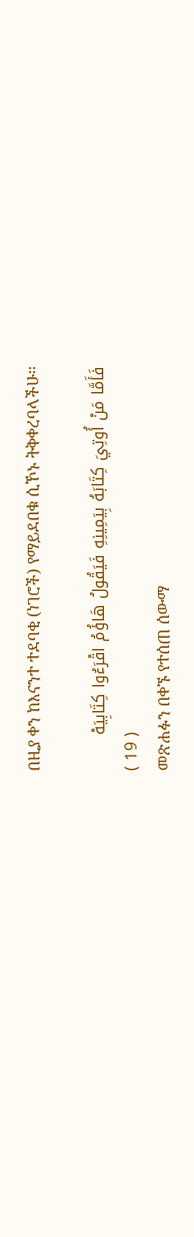በዚያ ቀን ከእናንተ ተደባቂ (ነገሮች) የማይደበቁ ሲኾኑ ትቅቀረባላችሁ፡፡

فَأَمَّا مَنْ أُوتِيَ كِتَابَهُ بِيَمِينِهِ فَيَقُولُ هَاؤُمُ اقْرَءُوا كِتَابِيَهْ
( 19 )
መጽሐፉን በቀኙ የተሰጠ ሰውማ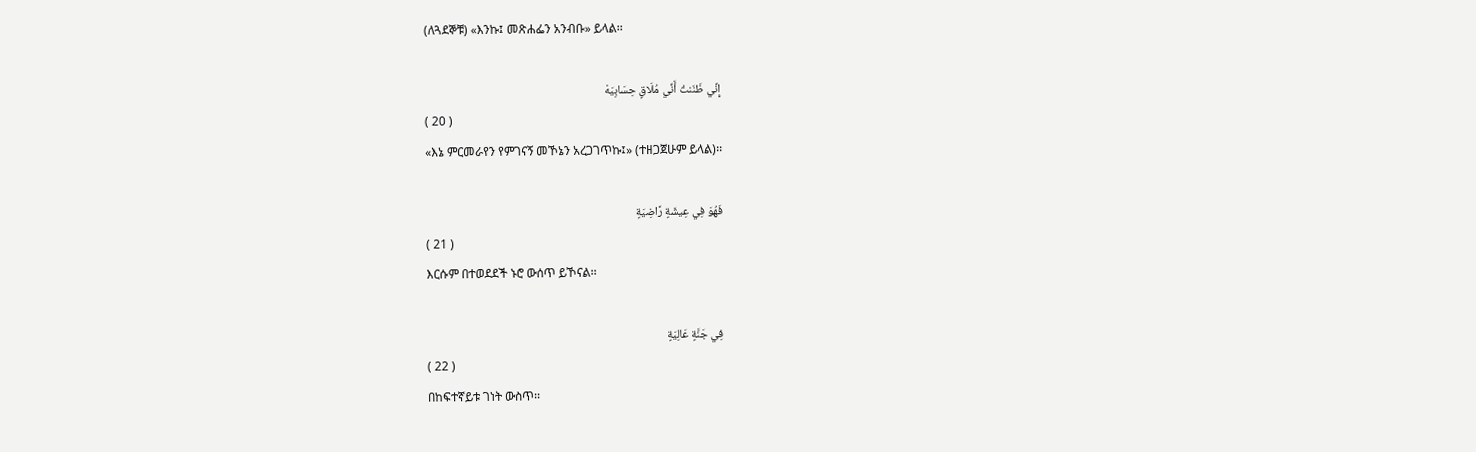(ለጓደኞቹ) «እንኩ፤ መጽሐፌን አንብቡ» ይላል፡፡

إِنِّي ظَنَنتُ أَنِّي مُلَاقٍ حِسَابِيَهْ
( 20 )
«እኔ ምርመራየን የምገናኝ መኾኔን አረጋገጥኩ፤» (ተዘጋጀሁም ይላል)፡፡

فَهُوَ فِي عِيشَةٍ رَّاضِيَةٍ
( 21 )
እርሱም በተወደደች ኑሮ ውሰጥ ይኾናል፡፡

فِي جَنَّةٍ عَالِيَةٍ
( 22 )
በከፍተኛይቱ ገነት ውስጥ፡፡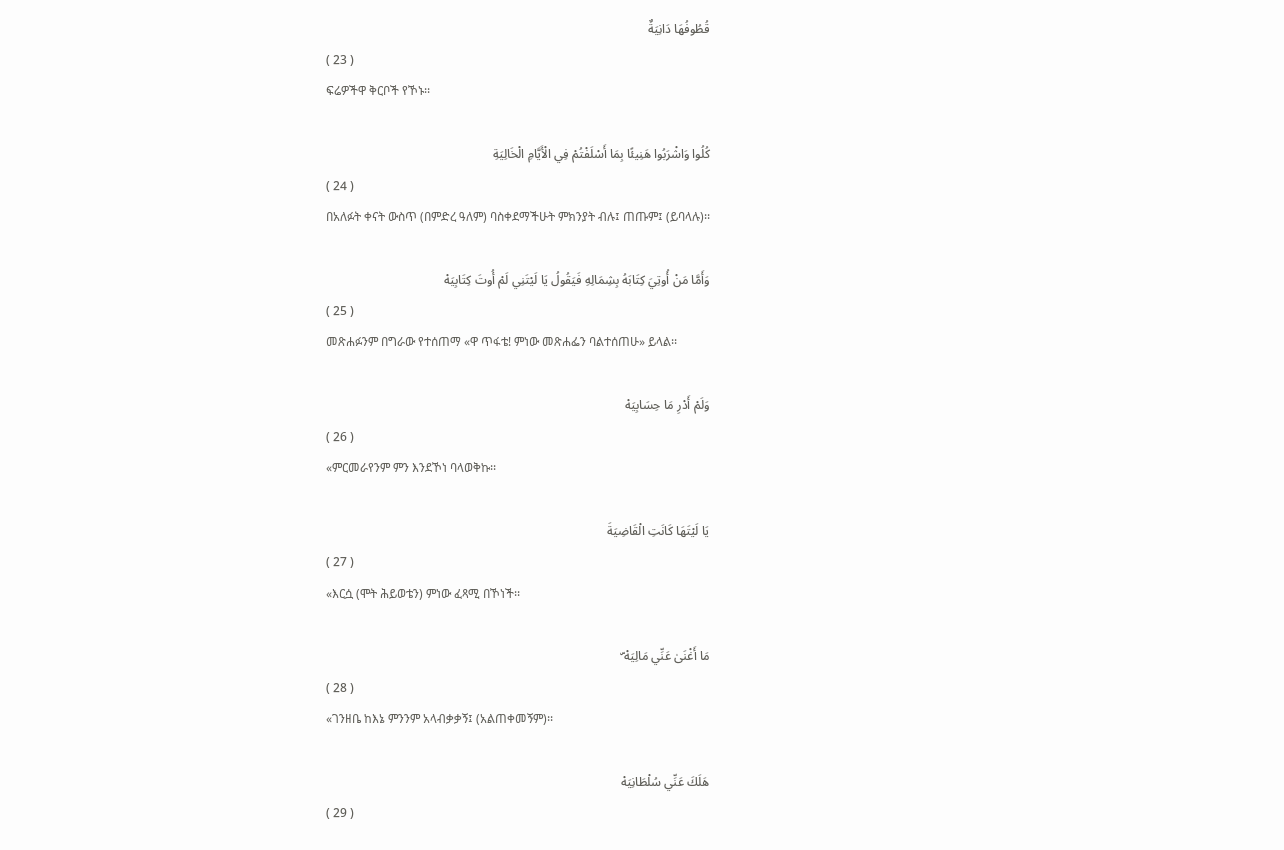قُطُوفُهَا دَانِيَةٌ
( 23 )
ፍሬዎችዋ ቅርቦች የኾኑ፡፡

كُلُوا وَاشْرَبُوا هَنِيئًا بِمَا أَسْلَفْتُمْ فِي الْأَيَّامِ الْخَالِيَةِ
( 24 )
በአለፉት ቀናት ውስጥ (በምድረ ዓለም) ባስቀደማችሁት ምክንያት ብሉ፤ ጠጡም፤ (ይባላሉ)፡፡

وَأَمَّا مَنْ أُوتِيَ كِتَابَهُ بِشِمَالِهِ فَيَقُولُ يَا لَيْتَنِي لَمْ أُوتَ كِتَابِيَهْ
( 25 )
መጽሐፉንም በግራው የተሰጠማ «ዋ ጥፋቴ! ምነው መጽሐፌን ባልተሰጠሁ» ይላል፡፡

وَلَمْ أَدْرِ مَا حِسَابِيَهْ
( 26 )
«ምርመራየንም ምን እንደኾነ ባላወቅኩ፡፡

يَا لَيْتَهَا كَانَتِ الْقَاضِيَةَ
( 27 )
«እርሷ (ሞት ሕይወቴን) ምነው ፈጻሚ በኾነች፡፡

مَا أَغْنَىٰ عَنِّي مَالِيَهْ ۜ
( 28 )
«ገንዘቤ ከእኔ ምንንም አላብቃቃኝ፤ (አልጠቀመኝም)፡፡

هَلَكَ عَنِّي سُلْطَانِيَهْ
( 29 )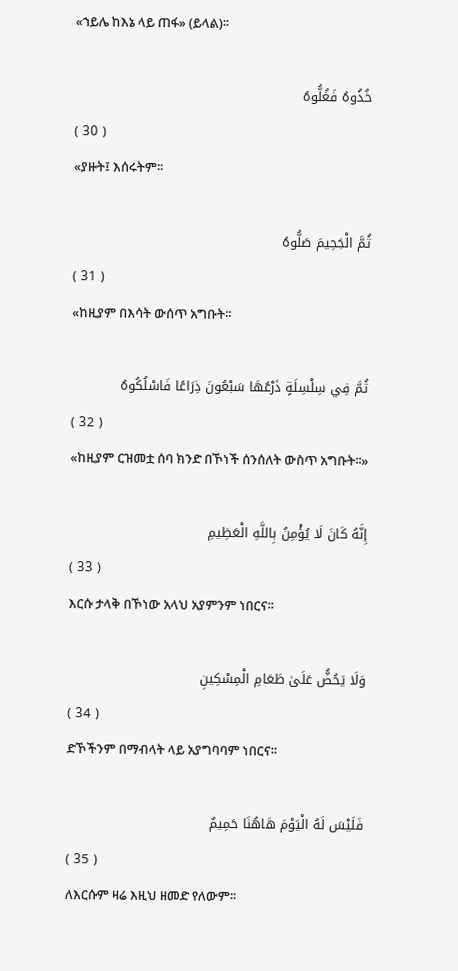«ኀይሌ ከእኔ ላይ ጠፋ» (ይላል)፡፡

خُذُوهُ فَغُلُّوهُ
( 30 )
«ያዙት፤ እሰሩትም፡፡

ثُمَّ الْجَحِيمَ صَلُّوهُ
( 31 )
«ከዚያም በእሳት ውሰጥ አግቡት፡፡

ثُمَّ فِي سِلْسِلَةٍ ذَرْعُهَا سَبْعُونَ ذِرَاعًا فَاسْلُكُوهُ
( 32 )
«ከዚያም ርዝመቷ ሰባ ክንድ በኾነች ሰንሰለት ውስጥ አግቡት፡፡»

إِنَّهُ كَانَ لَا يُؤْمِنُ بِاللَّهِ الْعَظِيمِ
( 33 )
እርሱ ታላቅ በኾነው አላህ አያምንም ነበርና፡፡

وَلَا يَحُضُّ عَلَىٰ طَعَامِ الْمِسْكِينِ
( 34 )
ድኾችንም በማብላት ላይ አያግባባም ነበርና፡፡

فَلَيْسَ لَهُ الْيَوْمَ هَاهُنَا حَمِيمٌ
( 35 )
ለእርሱም ዛሬ እዚህ ዘመድ የለውም፡፡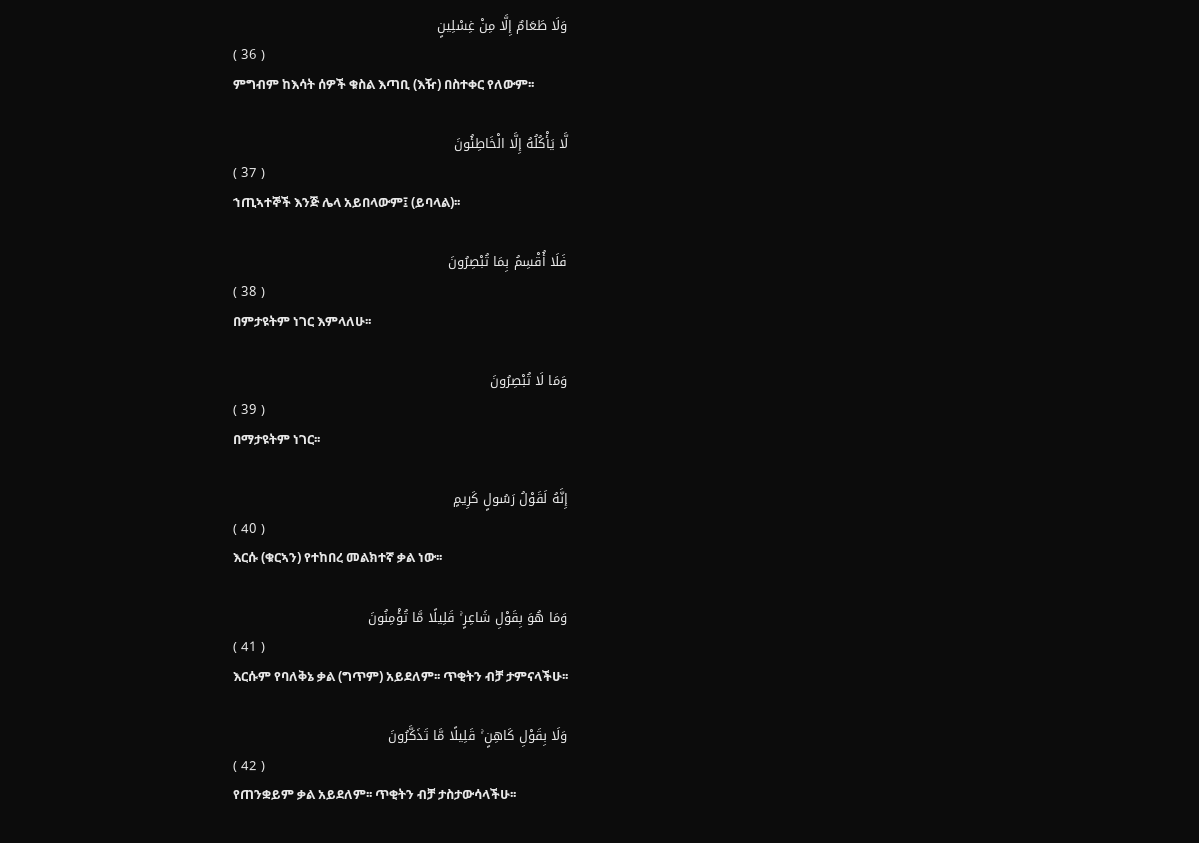وَلَا طَعَامٌ إِلَّا مِنْ غِسْلِينٍ
( 36 )
ምግብም ከእሳት ሰዎች ቁስል እጣቢ (እዥ) በስተቀር የለውም፡፡

لَّا يَأْكُلُهُ إِلَّا الْخَاطِئُونَ
( 37 )
ኀጢኣተኞች እንጅ ሌላ አይበላውም፤ (ይባላል)፡፡

فَلَا أُقْسِمُ بِمَا تُبْصِرُونَ
( 38 )
በምታዩትም ነገር እምላለሁ፡፡

وَمَا لَا تُبْصِرُونَ
( 39 )
በማታዩትም ነገር፡፡

إِنَّهُ لَقَوْلُ رَسُولٍ كَرِيمٍ
( 40 )
እርሱ (ቁርኣን) የተከበረ መልክተኛ ቃል ነው፡፡

وَمَا هُوَ بِقَوْلِ شَاعِرٍ ۚ قَلِيلًا مَّا تُؤْمِنُونَ
( 41 )
እርሱም የባለቅኔ ቃል (ግጥም) አይደለም፡፡ ጥቂትን ብቻ ታምናላችሁ፡፡

وَلَا بِقَوْلِ كَاهِنٍ ۚ قَلِيلًا مَّا تَذَكَّرُونَ
( 42 )
የጠንቋይም ቃል አይደለም፡፡ ጥቂትን ብቻ ታስታውሳላችሁ፡፡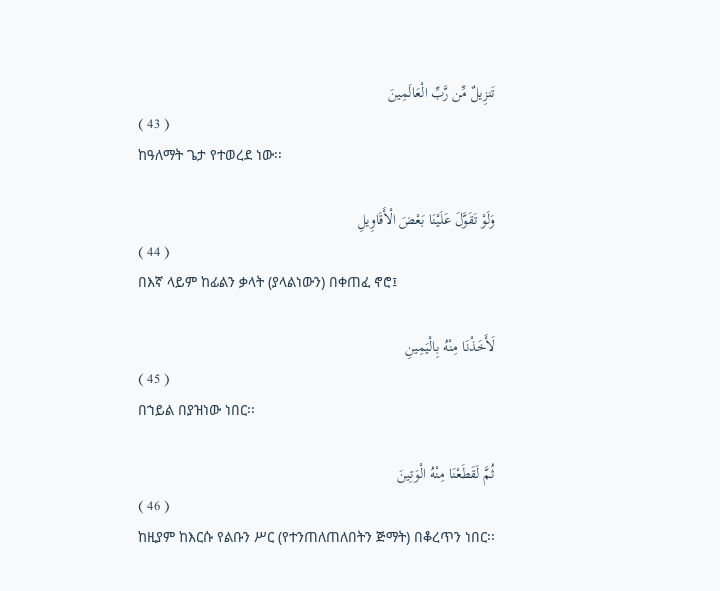تَنزِيلٌ مِّن رَّبِّ الْعَالَمِينَ
( 43 )
ከዓለማት ጌታ የተወረደ ነው፡፡

وَلَوْ تَقَوَّلَ عَلَيْنَا بَعْضَ الْأَقَاوِيلِ
( 44 )
በእኛ ላይም ከፊልን ቃላት (ያላልነውን) በቀጠፈ ኖሮ፤

لَأَخَذْنَا مِنْهُ بِالْيَمِينِ
( 45 )
በኀይል በያዝነው ነበር፡፡

ثُمَّ لَقَطَعْنَا مِنْهُ الْوَتِينَ
( 46 )
ከዚያም ከእርሱ የልቡን ሥር (የተንጠለጠለበትን ጅማት) በቆረጥን ነበር፡፡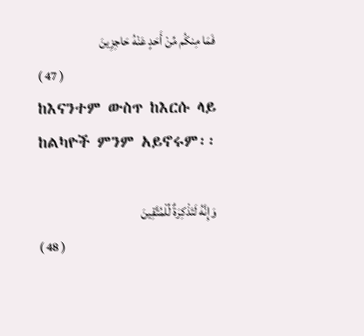فَمَا مِنكُم مِّنْ أَحَدٍ عَنْهُ حَاجِزِينَ
( 47 )
ከእናንተም ውስጥ ከእርሱ ላይ ከልካዮች ምንም አይኖሩም፡፡

وَإِنَّهُ لَتَذْكِرَةٌ لِّلْمُتَّقِينَ
( 48 )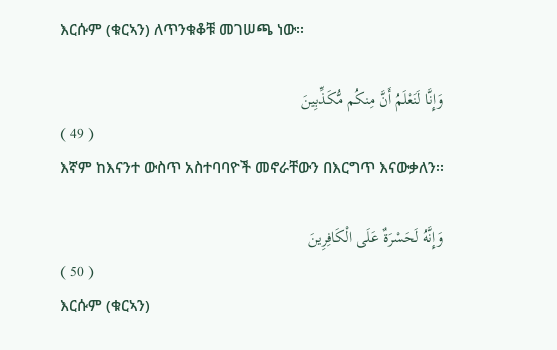እርሱም (ቁርኣን) ለጥንቁቆቹ መገሠጫ ነው፡፡

وَإِنَّا لَنَعْلَمُ أَنَّ مِنكُم مُّكَذِّبِينَ
( 49 )
እኛም ከእናንተ ውስጥ አስተባባዮች መኖራቸውን በእርግጥ እናውቃለን፡፡

وَإِنَّهُ لَحَسْرَةٌ عَلَى الْكَافِرِينَ
( 50 )
እርሱም (ቁርኣን)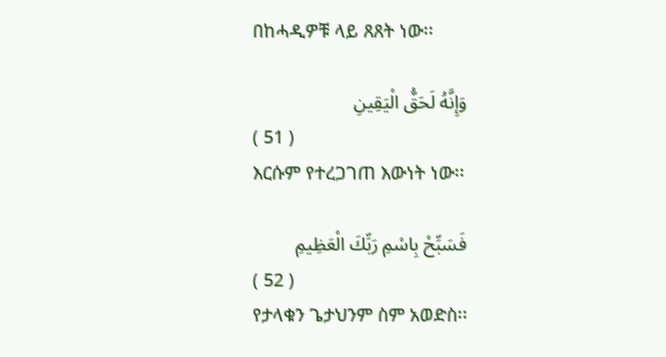በከሓዲዎቹ ላይ ጸጸት ነው፡፡

وَإِنَّهُ لَحَقُّ الْيَقِينِ
( 51 )
እርሱም የተረጋገጠ እውነት ነው፡፡

فَسَبِّحْ بِاسْمِ رَبِّكَ الْعَظِيمِ
( 52 )
የታላቁን ጌታህንም ስም አወድስ፡፡